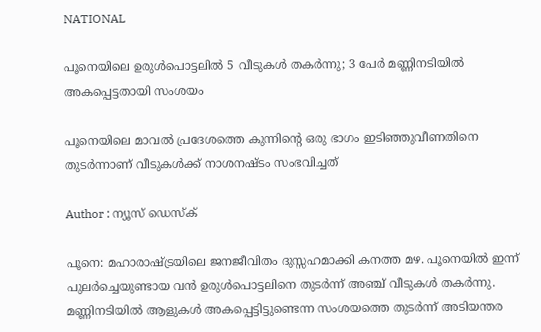NATIONAL

പൂനെയിലെ ഉരുള്‍പൊട്ടലില്‍ 5 വീടുകള്‍ തകര്‍ന്നു; 3 പേര്‍ മണ്ണിനടിയില്‍ അകപ്പെട്ടതായി സംശയം

പൂനെയിലെ മാവല്‍ പ്രദേശത്തെ കുന്നിന്റെ ഒരു ഭാഗം ഇടിഞ്ഞുവീണതിനെ തുടര്‍ന്നാണ് വീടുകള്‍ക്ക് നാശനഷ്ടം സംഭവിച്ചത്

Author : ന്യൂസ് ഡെസ്ക്

പൂനെ: മഹാരാഷ്ട്രയിലെ ജനജീവിതം ദുസ്സഹമാക്കി കനത്ത മഴ. പൂനെയില്‍ ഇന്ന് പുലര്‍ച്ചെയുണ്ടായ വന്‍ ഉരുള്‍പൊട്ടലിനെ തുടര്‍ന്ന് അഞ്ച് വീടുകള്‍ തകര്‍ന്നു. മണ്ണിനടിയില്‍ ആളുകള്‍ അകപ്പെട്ടിട്ടുണ്ടെന്ന സംശയത്തെ തുടര്‍ന്ന് അടിയന്തര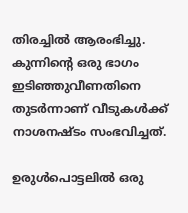തിരച്ചില്‍ ആരംഭിച്ചു. കുന്നിന്റെ ഒരു ഭാഗം ഇടിഞ്ഞുവീണതിനെ തുടര്‍ന്നാണ് വീടുകള്‍ക്ക് നാശനഷ്ടം സംഭവിച്ചത്.

ഉരുള്‍പൊട്ടലില്‍ ഒരു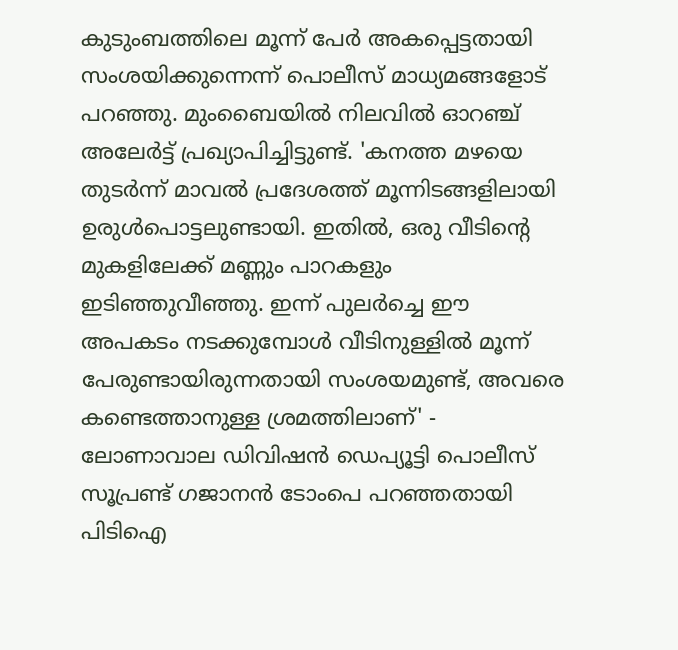കുടുംബത്തിലെ മൂന്ന് പേര്‍ അകപ്പെട്ടതായി സംശയിക്കുന്നെന്ന് പൊലീസ് മാധ്യമങ്ങളോട് പറഞ്ഞു. മുംബൈയില്‍ നിലവില്‍ ഓറഞ്ച് അലേര്‍ട്ട് പ്രഖ്യാപിച്ചിട്ടുണ്ട്. 'കനത്ത മഴയെ തുടര്‍ന്ന് മാവല്‍ പ്രദേശത്ത് മൂന്നിടങ്ങളിലായി ഉരുള്‍പൊട്ടലുണ്ടായി. ഇതില്‍, ഒരു വീടിന്റെ മുകളിലേക്ക് മണ്ണും പാറകളും ഇടിഞ്ഞുവീഞ്ഞു. ഇന്ന് പുലര്‍ച്ചെ ഈ അപകടം നടക്കുമ്പോള്‍ വീടിനുള്ളില്‍ മൂന്ന് പേരുണ്ടായിരുന്നതായി സംശയമുണ്ട്, അവരെ കണ്ടെത്താനുള്ള ശ്രമത്തിലാണ്' - ലോണാവാല ഡിവിഷന്‍ ഡെപ്യൂട്ടി പൊലീസ് സൂപ്രണ്ട് ഗജാനന്‍ ടോംപെ പറഞ്ഞതായി പിടിഐ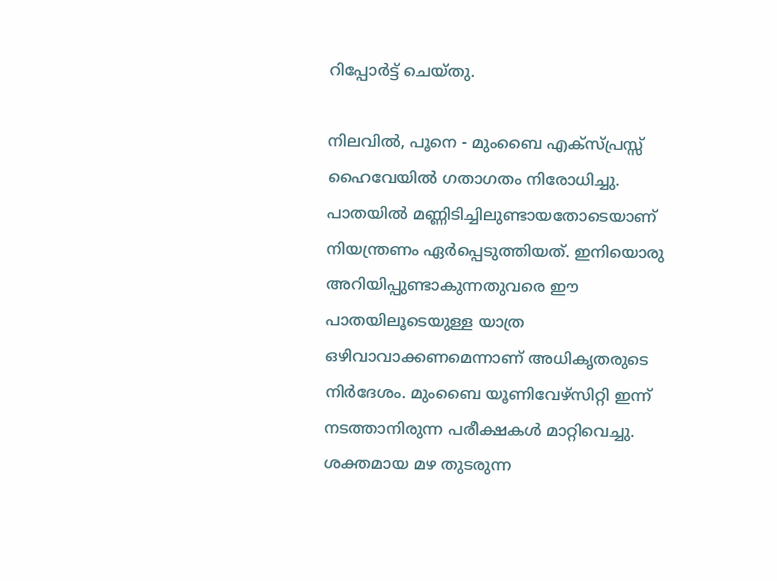റിപ്പോര്‍ട്ട് ചെയ്തു.

നിലവില്‍, പൂനെ - മുംബൈ എക്‌സ്പ്രസ്സ് ഹൈവേയില്‍ ഗതാഗതം നിരോധിച്ചു. പാതയില്‍ മണ്ണിടിച്ചിലുണ്ടായതോടെയാണ് നിയന്ത്രണം ഏര്‍പ്പെടുത്തിയത്. ഇനിയൊരു അറിയിപ്പുണ്ടാകുന്നതുവരെ ഈ പാതയിലൂടെയുള്ള യാത്ര ഒഴിവാവാക്കണമെന്നാണ് അധികൃതരുടെ നിര്‍ദേശം. മുംബൈ യൂണിവേഴ്‌സിറ്റി ഇന്ന് നടത്താനിരുന്ന പരീക്ഷകള്‍ മാറ്റിവെച്ചു. ശക്തമായ മഴ തുടരുന്ന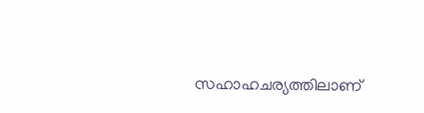സഹാഹചര്യത്തിലാണ്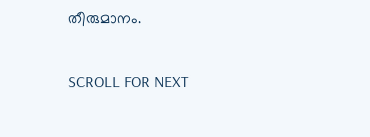തീരുമാനം.

SCROLL FOR NEXT